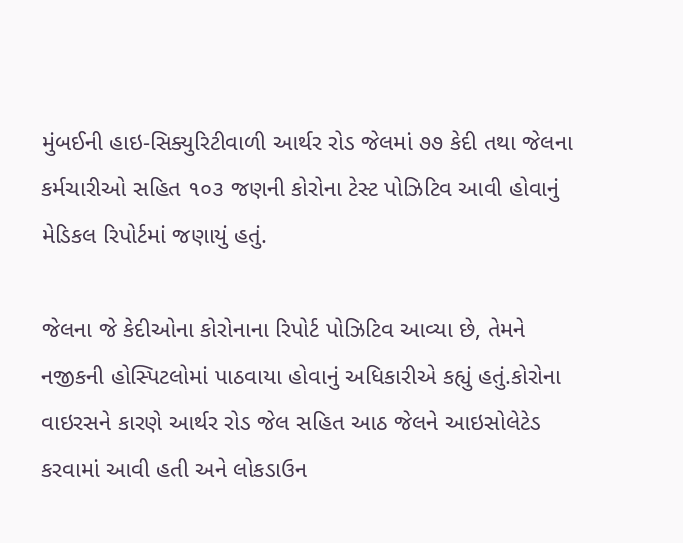મુંબઈની હાઇ-સિક્યુરિટીવાળી આર્થર રોડ જેલમાં ૭૭ કેદી તથા જેલના કર્મચારીઓ સહિત ૧૦૩ જણની કોરોના ટેસ્ટ પોઝિટિવ આવી હોવાનું મેડિકલ રિપોર્ટમાં જણાયું હતું.

જેલના જે કેદીઓના કોરોનાના રિપોર્ટ પોઝિટિવ આવ્યા છે, તેમને નજીકની હોસ્પિટલોમાં પાઠવાયા હોવાનું અધિકારીએ કહ્યું હતું.કોરોના વાઇરસને કારણે આર્થર રોડ જેલ સહિત આઠ જેલને આઇસોલેટેડ કરવામાં આવી હતી અને લોકડાઉન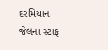દરમિયાન જેલના સ્ટાફ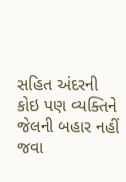સહિત અંદરની કોઇ પણ વ્યક્તિને જેલની બહાર નહીં જવા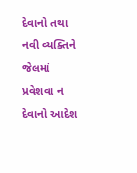દેવાનો તથા નવી વ્યક્તિને જેલમાં પ્રવેશવા ન દેવાનો આદેશ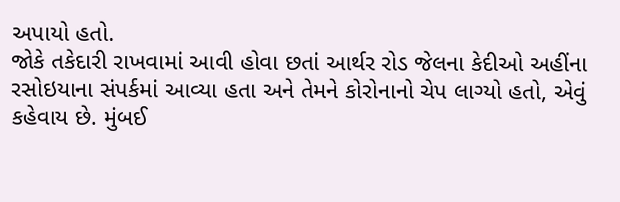અપાયો હતો.
જોકે તકેદારી રાખવામાં આવી હોવા છતાં આર્થર રોડ જેલના કેદીઓ અહીંના રસોઇયાના સંપર્કમાં આવ્યા હતા અને તેમને કોરોનાનો ચેપ લાગ્યો હતો, એવું કહેવાય છે. મુંબઈ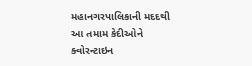મહાનગરપાલિકાની મદદથી આ તમામ કેદીઓને ક્વોરન્ટાઇન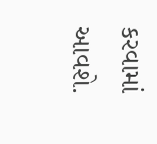કરવામાં આવશે.